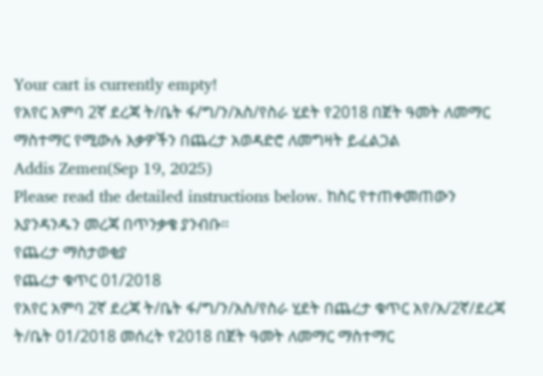Your cart is currently empty!
የአየር አምባ 2ኛ ደረጃ ት/ቤት ፋ/ግ/ን/አስ/የስራ ሂደት የ2018 በጀት ዓመት ለመማር ማስተማር የሚውሉ እቃዎችን በጨረታ አወዳድሮ ለመግዛት ይፈልጋል
Addis Zemen(Sep 19, 2025)
Please read the detailed instructions below. ከስር የተጠቀመጠውን እያንዳንዱን መረጃ በጥንቃቄ ያንብቡ።
የጨረታ ማስታወቂያ
የጨረታ ቁጥር 01/2018
የአየር አምባ 2ኛ ደረጃ ት/ቤት ፋ/ግ/ን/አስ/የስራ ሂደት በጨረታ ቁጥር አየ/አ/2ኛ/ደረጃ ት/ቤት 01/2018 መሰረት የ2018 በጀት ዓመት ለመማር ማስተማር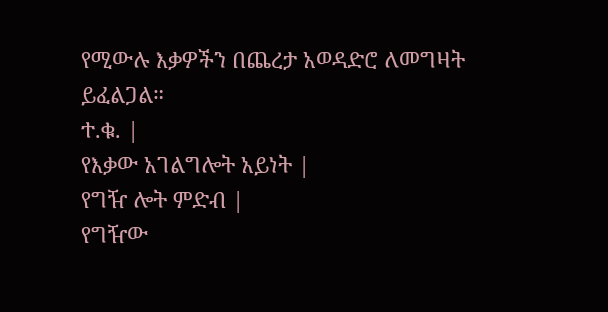የሚውሉ እቃዎችን በጨረታ አወዳድሮ ለመግዛት ይፈልጋል።
ተ.ቁ. |
የእቃው አገልግሎት አይነት |
የግዥ ሎት ምድብ |
የግዥው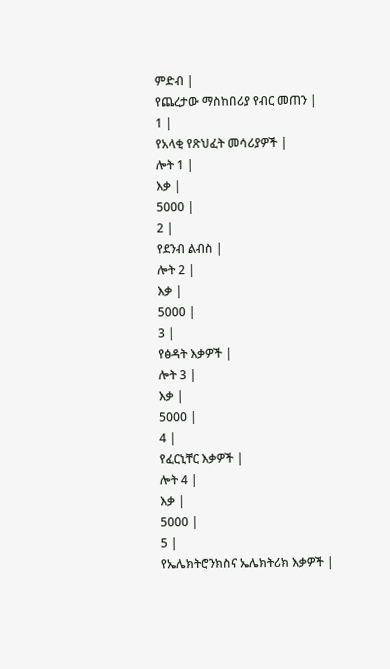ምድብ |
የጨረታው ማስከበሪያ የብር መጠን |
1 |
የአላቂ የጽህፈት መሳሪያዎች |
ሎት 1 |
እቃ |
5000 |
2 |
የደንብ ልብስ |
ሎት 2 |
እቃ |
5000 |
3 |
የፅዳት እቃዎች |
ሎት 3 |
እቃ |
5000 |
4 |
የፈርኒቸር እቃዎች |
ሎት 4 |
እቃ |
5000 |
5 |
የኤሌክትሮንክስና ኤሌክትሪክ እቃዎች |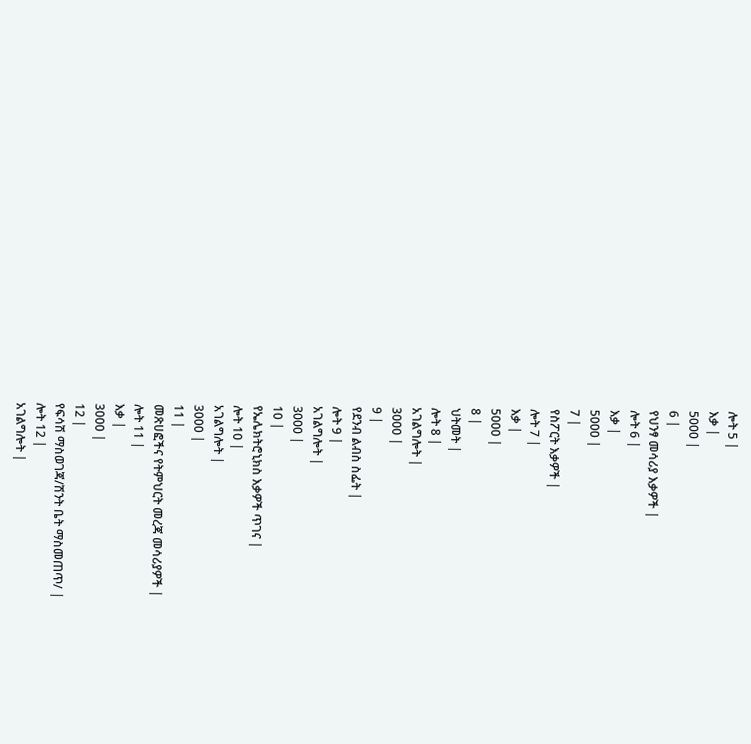ሎት 5 |
እቃ |
5000 |
6 |
የህንፃ መሳሪያ እቃዎች |
ሎት 6 |
እቃ |
5000 |
7 |
የስፖርት እቃዎች |
ሎት 7 |
እቃ |
5000 |
8 |
ህትመት |
ሎት 8 |
አገልግሎት |
3000 |
9 |
የደንብ ልብስ ስፌት |
ሎት 9 |
አገልግሎት |
3000 |
10 |
የኤሌክትሮኒክስ እቃዎች ጥገና |
ሎት 10 |
አገልግሎት |
3000 |
11 |
መጽሀፎችና የትምህርት መረጃ መሳሪያዎች |
ሎት 11 |
እቃ |
3000 |
12 |
የፍሳሽ ማስወገጃ/ሽንት ቤት ማስመጠጥ/ |
ሎት 12 |
አገልግሎት |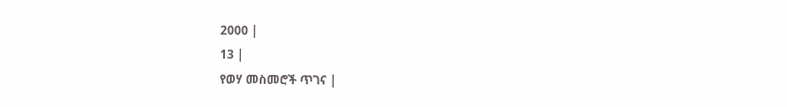2000 |
13 |
የወሃ መስመሮች ጥገና |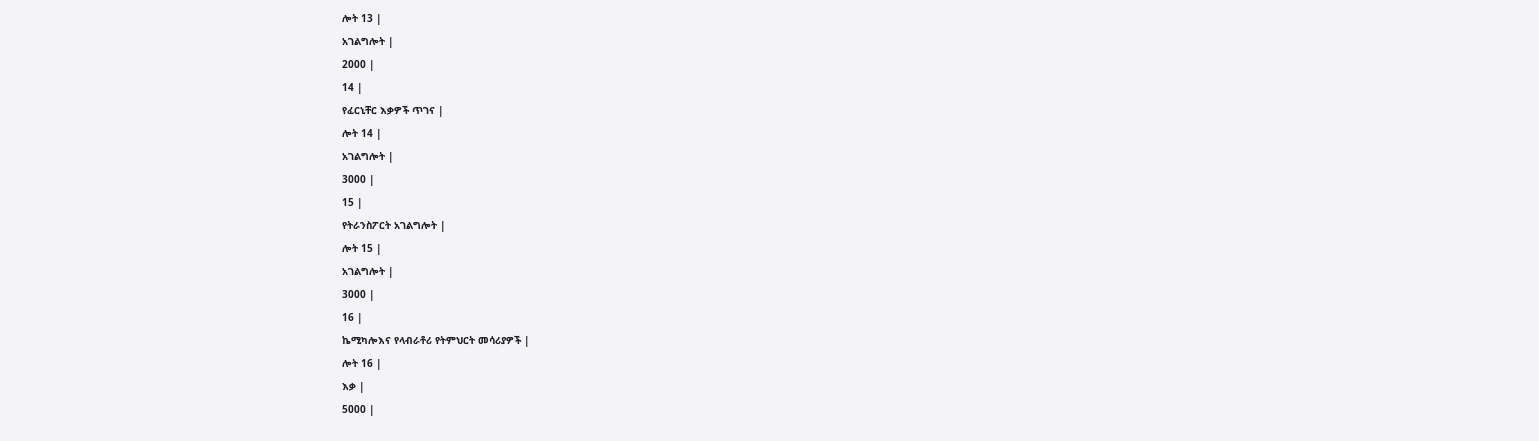ሎት 13 |
አገልግሎት |
2000 |
14 |
የፈርኒቸር እቃዎች ጥገና |
ሎት 14 |
አገልግሎት |
3000 |
15 |
የትራንስፖርት አገልግሎት |
ሎት 15 |
አገልግሎት |
3000 |
16 |
ኬሚካሎእና የላብራቶሪ የትምህርት መሳሪያዎች |
ሎት 16 |
እቃ |
5000 |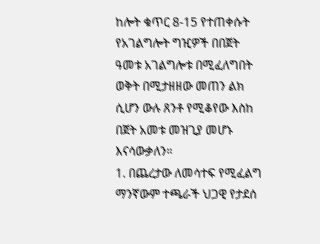ከሎት ቁጥር 8-15 የተጠቀሱት የአገልግሎት ግዢዎች በበጀት ዓመቱ አገልግሎቱ በሚፈለግበት ወቅት በሚታዘዘው መጠን ልክ ሲሆን ውሉ ጸንቶ የሚቆየው እስከ በጀት አመቱ መዝጊያ መሆኑ እናሳውቃለን።
1. በጨረታው ለመሳተፍ የሚፈልግ ማንኛውም ተጫራች ህጋዊ የታደሰ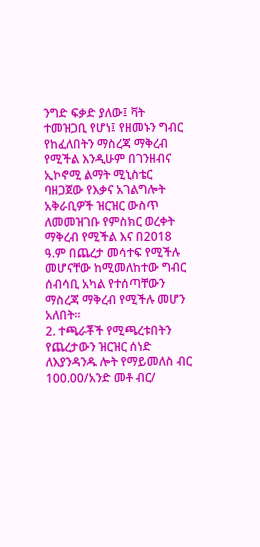ንግድ ፍቃድ ያለው፤ ቫት ተመዝጋቢ የሆነ፤ የዘመኑን ግብር የከፈለበትን ማስረጃ ማቅረብ የሚችል እንዲሁም በገንዘብና ኢኮኖሚ ልማት ሚኒስቴር ባዘጋጀው የእቃና አገልግሎት አቅራቢዎች ዝርዝር ውስጥ ለመመዝገቡ የምስክር ወረቀት ማቅረብ የሚችል እና በ2018 ዓ.ም በጨረታ መሳተፍ የሚችሉ መሆናቸው ከሚመለከተው ግብር ሰብሳቢ አካል የተሰጣቸውን ማስረጃ ማቅረብ የሚችሉ መሆን አለበት።
2. ተጫራቾች የሚጫረቱበትን የጨረታውን ዝርዝር ሰነድ ለእያንዳንዱ ሎት የማይመለስ ብር 100.00/አንድ መቶ ብር/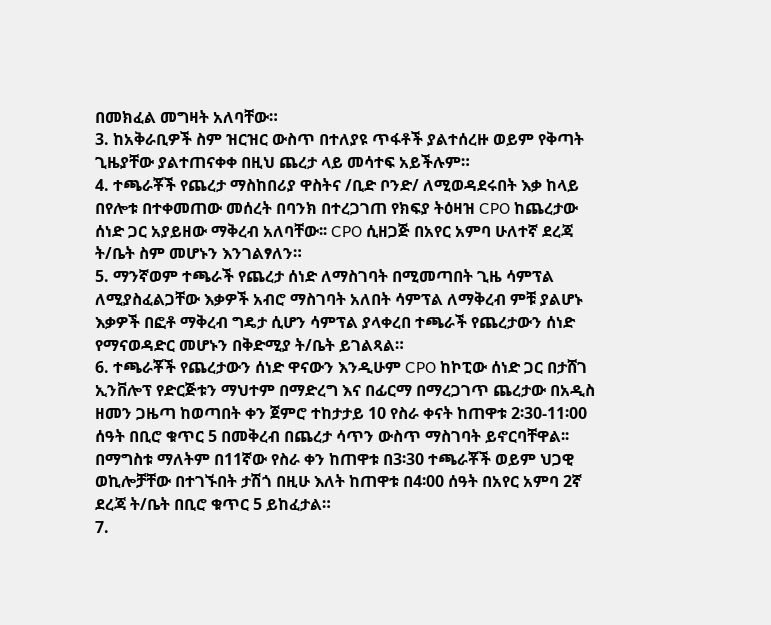በመክፈል መግዛት አለባቸው።
3. ከአቅራቢዎች ስም ዝርዝር ውስጥ በተለያዩ ጥፋቶች ያልተሰረዙ ወይም የቅጣት ጊዜያቸው ያልተጠናቀቀ በዚህ ጨረታ ላይ መሳተፍ አይችሉም።
4. ተጫራቾች የጨረታ ማስከበሪያ ዋስትና /ቢድ ቦንድ/ ለሚወዳደሩበት እቃ ከላይ በየሎቱ በተቀመጠው መሰረት በባንክ በተረጋገጠ የክፍያ ትዕዛዝ CPO ከጨረታው ሰነድ ጋር አያይዘው ማቅረብ አለባቸው፡፡ CPO ሲዘጋጅ በአየር አምባ ሁለተኛ ደረጃ ት/ቤት ስም መሆኑን እንገልፃለን።
5. ማንኛወም ተጫራች የጨረታ ሰነድ ለማስገባት በሚመጣበት ጊዜ ሳምፕል ለሚያስፈልጋቸው እቃዎች አብሮ ማስገባት አለበት ሳምፕል ለማቅረብ ምቹ ያልሆኑ እቃዎች በፎቶ ማቅረብ ግዴታ ሲሆን ሳምፕል ያላቀረበ ተጫራች የጨረታውን ሰነድ የማናወዳድር መሆኑን በቅድሚያ ት/ቤት ይገልጻል።
6. ተጫራቾች የጨረታውን ሰነድ ዋናውን እንዲሁም CPO ከኮፒው ሰነድ ጋር በታሸገ ኢንቨሎፕ የድርጅቱን ማህተም በማድረግ እና በፊርማ በማረጋገጥ ጨረታው በአዲስ ዘመን ጋዜጣ ከወጣበት ቀን ጀምሮ ተከታታይ 10 የስራ ቀናት ከጠዋቱ 2፡30-11፡00 ሰዓት በቢሮ ቁጥር 5 በመቅረብ በጨረታ ሳጥን ውስጥ ማስገባት ይኖርባቸዋል፡፡ በማግስቱ ማለትም በ11ኛው የስራ ቀን ከጠዋቱ በ3፡30 ተጫራቾች ወይም ህጋዊ ወኪሎቻቸው በተገኙበት ታሽጎ በዚሁ እለት ከጠዋቱ በ4፡00 ሰዓት በአየር አምባ 2ኛ ደረጃ ት/ቤት በቢሮ ቁጥር 5 ይከፈታል።
7.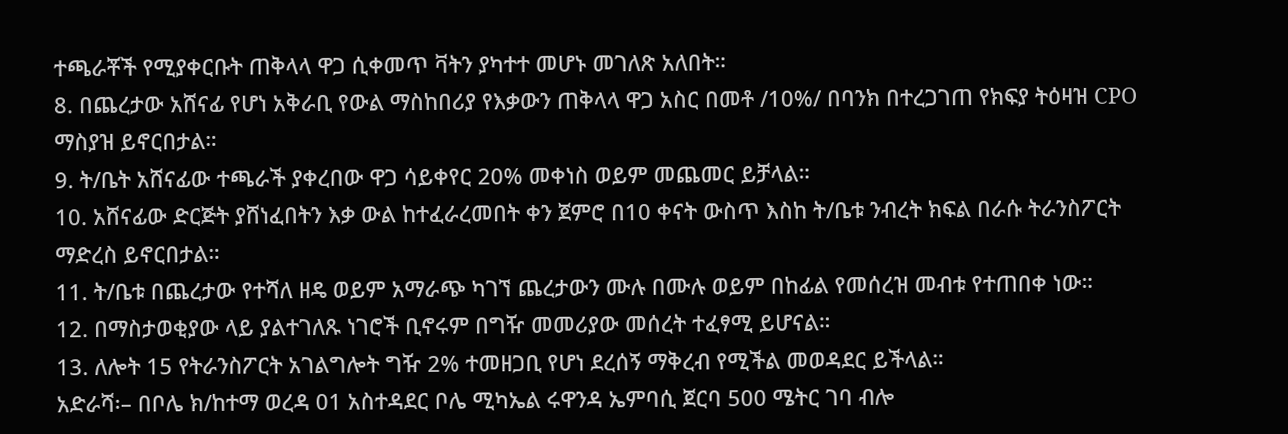ተጫራቾች የሚያቀርቡት ጠቅላላ ዋጋ ሲቀመጥ ቫትን ያካተተ መሆኑ መገለጽ አለበት።
8. በጨረታው አሸናፊ የሆነ አቅራቢ የውል ማስከበሪያ የእቃውን ጠቅላላ ዋጋ አስር በመቶ /10%/ በባንክ በተረጋገጠ የክፍያ ትዕዛዝ CPO ማስያዝ ይኖርበታል።
9. ት/ቤት አሸናፊው ተጫራች ያቀረበው ዋጋ ሳይቀየር 20% መቀነስ ወይም መጨመር ይቻላል።
10. አሸናፊው ድርጅት ያሸነፈበትን እቃ ውል ከተፈራረመበት ቀን ጀምሮ በ10 ቀናት ውስጥ እስከ ት/ቤቱ ንብረት ክፍል በራሱ ትራንስፖርት ማድረስ ይኖርበታል።
11. ት/ቤቱ በጨረታው የተሻለ ዘዴ ወይም አማራጭ ካገኘ ጨረታውን ሙሉ በሙሉ ወይም በከፊል የመሰረዝ መብቱ የተጠበቀ ነው።
12. በማስታወቂያው ላይ ያልተገለጹ ነገሮች ቢኖሩም በግዥ መመሪያው መሰረት ተፈፃሚ ይሆናል።
13. ለሎት 15 የትራንስፖርት አገልግሎት ግዥ 2% ተመዘጋቢ የሆነ ደረሰኝ ማቅረብ የሚችል መወዳደር ይችላል።
አድራሻ፡– በቦሌ ክ/ከተማ ወረዳ 01 አስተዳደር ቦሌ ሚካኤል ሩዋንዳ ኤምባሲ ጀርባ 500 ሜትር ገባ ብሎ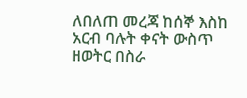ለበለጠ መረጃ ከሰኞ እስከ አርብ ባሉት ቀናት ውስጥ ዘወትር በስራ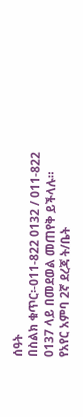ሰዓት
በስልክ ቁጥር፡-011-822 0132 / 011-822 0137 ላይ በመደወል መጠየቅ ይችላሉ።
የአየር አምባ 2ኛ ደረጃ ት/ቤት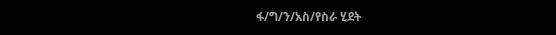ፋ/ግ/ን/አስ/የስራ ሂደት